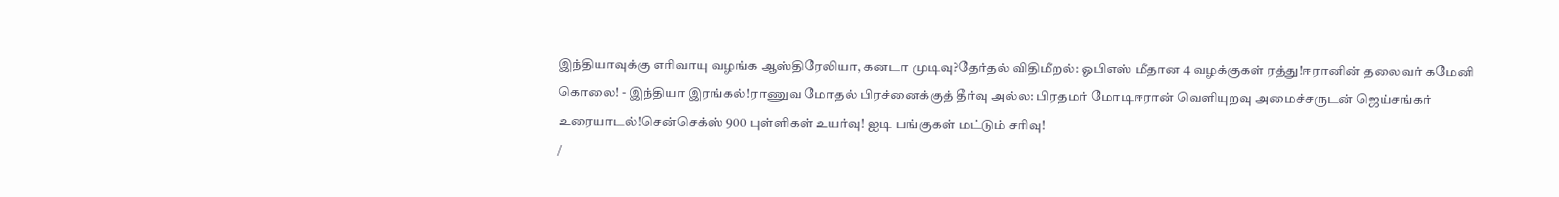இந்தியாவுக்கு எரிவாயு வழங்க ஆஸ்திரேலியா, கனடா முடிவு?தேர்தல் விதிமீறல்: ஓபிஎஸ் மீதான 4 வழக்குகள் ரத்து!ஈரானின் தலைவர் கமேனி கொலை! - இந்தியா இரங்கல்!ராணுவ மோதல் பிரச்னைக்குத் தீர்வு அல்ல: பிரதமர் மோடிஈரான் வெளியுறவு அமைச்சருடன் ஜெய்சங்கர் உரையாடல்!சென்செக்ஸ் 900 புள்ளிகள் உயர்வு! ஐடி பங்குகள் மட்டும் சரிவு!
/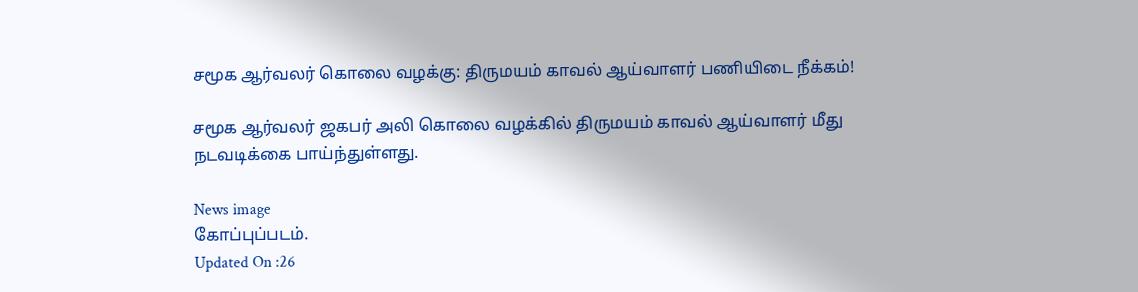சமூக ஆர்வலர் கொலை வழக்கு: திருமயம் காவல் ஆய்வாளர் பணியிடை நீக்கம்!

சமூக ஆர்வலர் ஜகபர் அலி கொலை வழக்கில் திருமயம் காவல் ஆய்வாளர் மீது நடவடிக்கை பாய்ந்துள்ளது.

News image
கோப்புப்படம்.
Updated On :26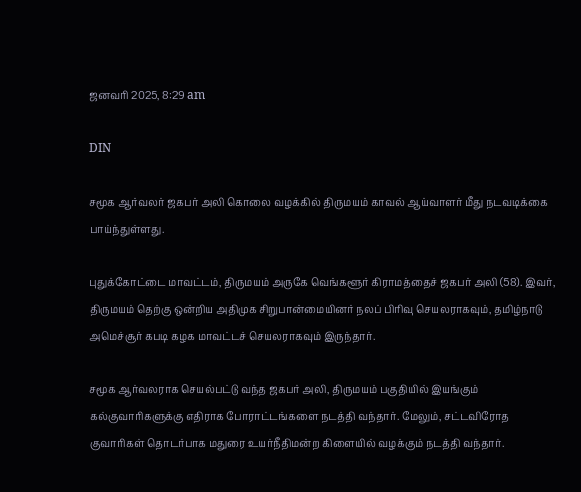ஜனவரி 2025, 8:29 am

DIN

சமூக ஆர்வலர் ஜகபர் அலி கொலை வழக்கில் திருமயம் காவல் ஆய்வாளர் மீது நடவடிக்கை பாய்ந்துள்ளது.

புதுக்கோட்டை மாவட்டம், திருமயம் அருகே வெங்களூர் கிராமத்தைச் ஜகபர் அலி (58). இவர், திருமயம் தெற்கு ஒன்றிய அதிமுக சிறுபான்மையினர் நலப் பிரிவு செயலராகவும், தமிழ்நாடு அமெச்சூர் கபடி கழக மாவட்டச் செயலராகவும் இருந்தார்.

சமூக ஆர்வலராக செயல்பட்டு வந்த ஜகபர் அலி, திருமயம் பகுதியில் இயங்கும் கல்குவாரிகளுக்கு எதிராக போராட்டங்களை நடத்தி வந்தார். மேலும், சட்டவிரோத குவாரிகள் தொடர்பாக மதுரை உயர்நீதிமன்ற கிளையில் வழக்கும் நடத்தி வந்தார்.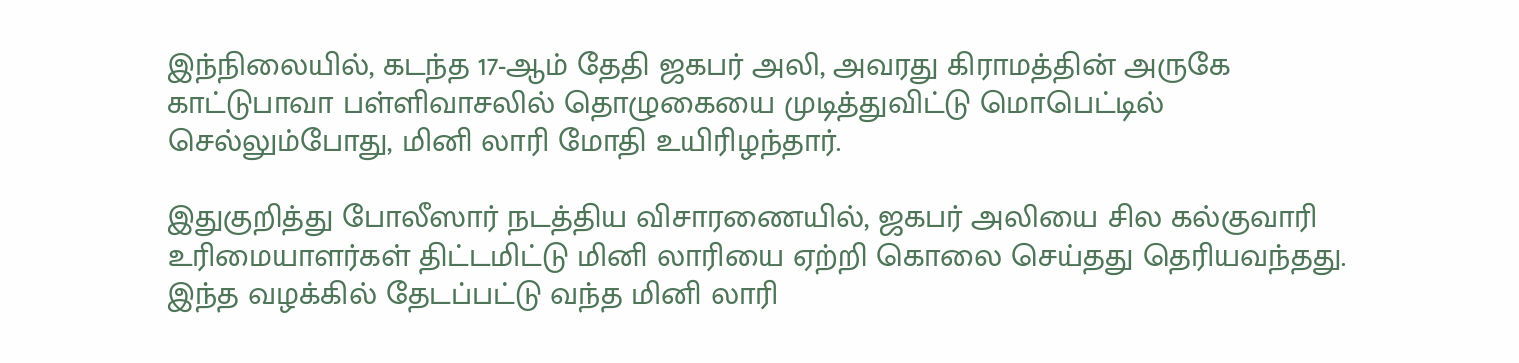இந்நிலையில், கடந்த 17-ஆம் தேதி ஜகபர் அலி, அவரது கிராமத்தின் அருகே காட்டுபாவா பள்ளிவாசலில் தொழுகையை முடித்துவிட்டு மொபெட்டில் செல்லும்போது, மினி லாரி மோதி உயிரிழந்தார்.

இதுகுறித்து போலீஸார் நடத்திய விசாரணையில், ஜகபர் அலியை சில கல்குவாரி உரிமையாளர்கள் திட்டமிட்டு மினி லாரியை ஏற்றி கொலை செய்தது தெரியவந்தது. இந்த வழக்கில் தேடப்பட்டு வந்த மினி லாரி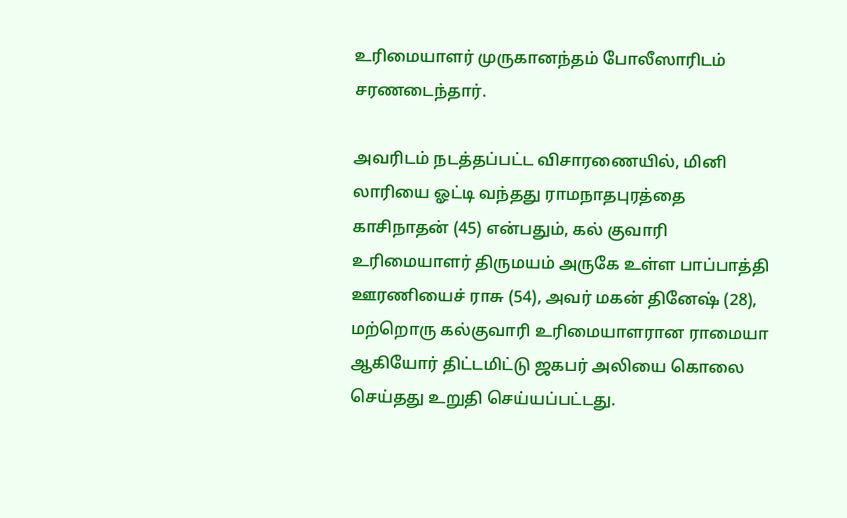உரிமையாளர் முருகானந்தம் போலீஸாரிடம் சரணடைந்தார்.

அவரிடம் நடத்தப்பட்ட விசாரணையில், மினி லாரியை ஓட்டி வந்தது ராமநாதபுரத்தை காசிநாதன் (45) என்பதும், கல் குவாரி உரிமையாளர் திருமயம் அருகே உள்ள பாப்பாத்தி ஊரணியைச் ராசு (54), அவர் மகன் தினேஷ் (28), மற்றொரு கல்குவாரி உரிமையாளரான ராமையா ஆகியோர் திட்டமிட்டு ஜகபர் அலியை கொலை செய்தது உறுதி செய்யப்பட்டது.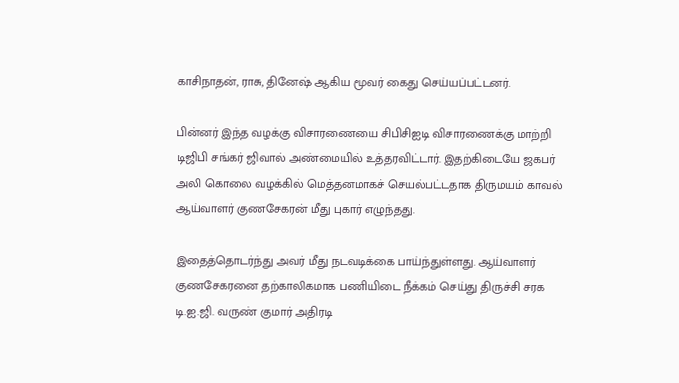காசிநாதன், ராசு, தினேஷ் ஆகிய மூவர் கைது செய்யப்பட்டனர்.

பின்னர் இந்த வழக்கு விசாரணையை சிபிசிஐடி விசாரணைக்கு மாற்றி டிஜிபி சங்கர் ஜிவால் அண்மையில் உத்தரவிட்டார். இதற்கிடையே ஜகபர் அலி கொலை வழக்கில் மெத்தனமாகச் செயல்பட்டதாக திருமயம் காவல் ஆய்வாளர் குணசேகரன் மீது புகார் எழுந்தது.

இதைத்தொடர்ந்து அவர் மீது நடவடிக்கை பாய்ந்துள்ளது. ஆய்வாளர் குணசேகரனை தற்காலிகமாக பணியிடை நீக்கம் செய்து திருச்சி சரக டி.ஐ.ஜி. வருண் குமார் அதிரடி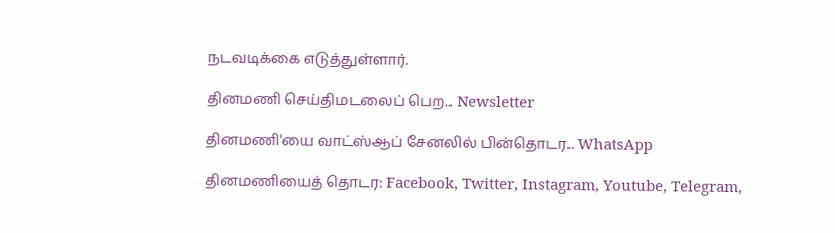நடவடிக்கை எடுத்துள்ளார்.

தினமணி செய்திமடலைப் பெற... Newsletter

தினமணி'யை வாட்ஸ்ஆப் சேனலில் பின்தொடர... WhatsApp

தினமணியைத் தொடர: Facebook, Twitter, Instagram, Youtube, Telegram,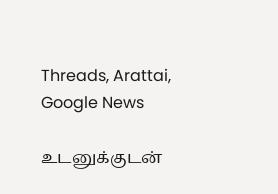Threads, Arattai, Google News

உடனுக்குடன்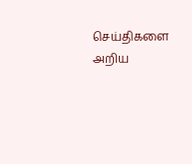செய்திகளை அறிய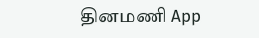தினமணி App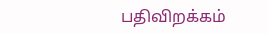பதிவிறக்கம்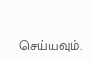செய்யவும்.